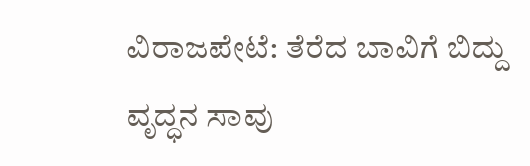ವಿರಾಜಪೇಟೆ: ತೆರೆದ ಬಾವಿಗೆ ಬಿದ್ದು ವೃದ್ಧನ ಸಾವು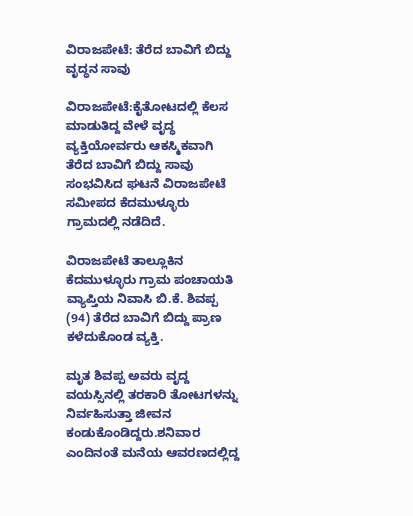ವಿರಾಜಪೇಟೆ: ತೆರೆದ ಬಾವಿಗೆ ಬಿದ್ದು ವೃದ್ಧನ ಸಾವು

ವಿರಾಜಪೇಟೆ:ಕೈತೋಟದಲ್ಲಿ ಕೆಲಸ ಮಾಡುತಿದ್ದ ವೇಳೆ ವೃದ್ಧ ವ್ಯಕ್ತಿಯೋರ್ವರು ಆಕಸ್ಮಿಕವಾಗಿ ತೆರೆದ ಬಾವಿಗೆ ಬಿದ್ದು ಸಾವು ಸಂಭವಿಸಿದ ಘಟನೆ ವಿರಾಜಪೇಟೆ ಸಮೀಪದ ಕೆದಮುಳ್ಳೂರು ಗ್ರಾಮದಲ್ಲಿ ನಡೆದಿದೆ.

ವಿರಾಜಪೇಟೆ ತಾಲ್ಲೂಕಿನ ಕೆದಮುಳ್ಳೂರು ಗ್ರಾಮ ಪಂಚಾಯತಿ ವ್ಯಾಪ್ತಿಯ ನಿವಾಸಿ ಬಿ.ಕೆ. ಶಿವಪ್ಪ (94) ತೆರೆದ ಬಾವಿಗೆ ಬಿದ್ದು ಪ್ರಾಣ ಕಳೆದುಕೊಂಡ ವ್ಯಕ್ತಿ.

ಮೃತ ಶಿವಪ್ಪ ಅವರು ವೃದ್ದ ವಯಸ್ಸಿನಲ್ಲಿ ತರಕಾರಿ ತೋಟಗಳನ್ನು ನಿರ್ವಹಿಸುತ್ತಾ ಜೀವನ ಕಂಡುಕೊಂಡಿದ್ದರು.ಶನಿವಾರ ಎಂದಿನಂತೆ ಮನೆಯ ಆವರಣದಲ್ಲಿದ್ದ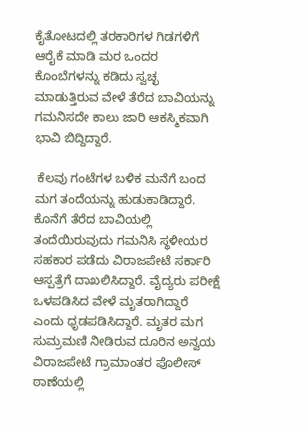ಕೈತೋಟದಲ್ಲಿ ತರಕಾರಿಗಳ ಗಿಡಗಳಿಗೆ ಆರೈಕೆ ಮಾಡಿ ಮರ ಒಂದರ ಕೊಂಬೆಗಳನ್ನು ಕಡಿದು ಸ್ವಚ್ಛ ಮಾಡುತ್ತಿರುವ ವೇಳೆ ತೆರೆದ ಬಾವಿಯನ್ನು ಗಮನಿಸದೇ ಕಾಲು ಜಾರಿ ಆಕಸ್ಮಿಕವಾಗಿ ಭಾವಿ ಬಿದ್ದಿದ್ದಾರೆ.

 ಕೆಲವು ಗಂಟೆಗಳ ಬಳಿಕ ಮನೆಗೆ ಬಂದ ಮಗ ತಂದೆಯನ್ನು ಹುಡುಕಾಡಿದ್ದಾರೆ. ಕೊನೆಗೆ ತೆರೆದ ಬಾವಿಯಲ್ಲಿ ತಂದೆಯಿರುವುದು ಗಮನಿಸಿ ಸ್ಥಳೀಯರ ಸಹಕಾರ ಪಡೆದು ವಿರಾಜಪೇಟೆ ಸರ್ಕಾರಿ ಆಸ್ಪತ್ರೆಗೆ ದಾಖಲಿಸಿದ್ದಾರೆ. ವೈದ್ಯರು ಪರೀಕ್ಷೆ ಒಳಪಡಿಸಿದ ವೇಳೆ ಮೃತರಾಗಿದ್ದಾರೆ ಎಂದು ಧೃಡಪಡಿಸಿದ್ದಾರೆ. ಮೃತರ ಮಗ ಸುಮ್ರಮಣಿ ನೀಡಿರುವ ದೂರಿನ ಅನ್ವಯ ವಿರಾಜಪೇಟೆ ಗ್ರಾಮಾಂತರ ಪೊಲೀಸ್ ಠಾಣೆಯಲ್ಲಿ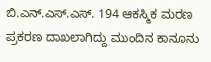ಬಿ.ಎನ್.ಎಸ್.ಎಸ್. 194 ಆಕಸ್ಮಿಕ ಮರಣ ಪ್ರಕರಣ ದಾಖಲಾಗಿದ್ದು ಮುಂದಿನ ಕಾನೂನು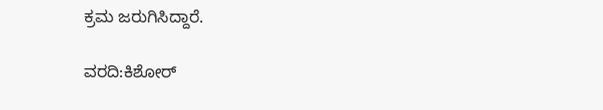ಕ್ರಮ ಜರುಗಿಸಿದ್ದಾರೆ.

ವರದಿ:ಕಿಶೋರ್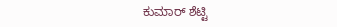ಕುಮಾರ್ ಶೆಟ್ಟಿ